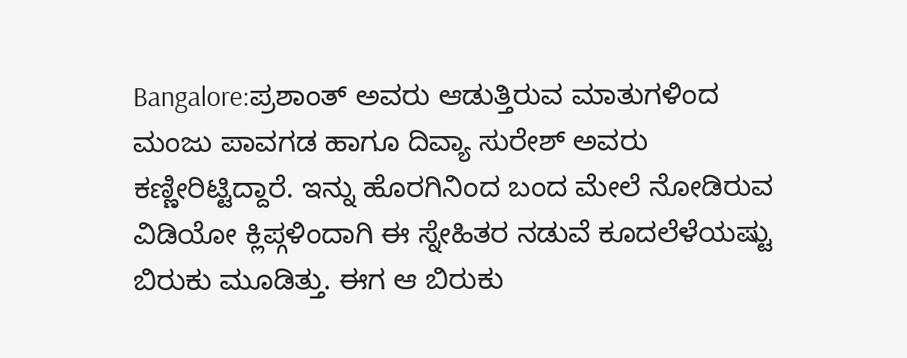Bangalore:ಪ್ರಶಾಂತ್ ಅವರು ಆಡುತ್ತಿರುವ ಮಾತುಗಳಿಂದ ಮಂಜು ಪಾವಗಡ ಹಾಗೂ ದಿವ್ಯಾ ಸುರೇಶ್ ಅವರು ಕಣ್ಣೀರಿಟ್ಟಿದ್ದಾರೆ. ಇನ್ನು ಹೊರಗಿನಿಂದ ಬಂದ ಮೇಲೆ ನೋಡಿರುವ ವಿಡಿಯೋ ಕ್ಲಿಪ್ಗಳಿಂದಾಗಿ ಈ ಸ್ನೇಹಿತರ ನಡುವೆ ಕೂದಲೆಳೆಯಷ್ಟು ಬಿರುಕು ಮೂಡಿತ್ತು. ಈಗ ಆ ಬಿರುಕು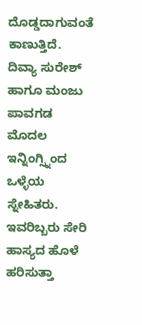ದೊಡ್ಡದಾಗುವಂತೆ ಕಾಣುತ್ತಿದೆ. ದಿವ್ಯಾ ಸುರೇಶ್ ಹಾಗೂ ಮಂಜು ಪಾವಗಡ ಮೊದಲ ಇನ್ನಿಂಗ್ಸ್ನಿಂದ ಒಳ್ಳೆಯ ಸ್ನೇಹಿತರು. ಇವರಿಬ್ಬರು ಸೇರಿ ಹಾಸ್ಯದ ಹೊಳೆ ಹರಿಸುತ್ತಾ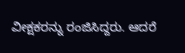ವೀಕ್ಷಕರನ್ನು ರಂಜಿಸಿದ್ದರು. ಆದರೆ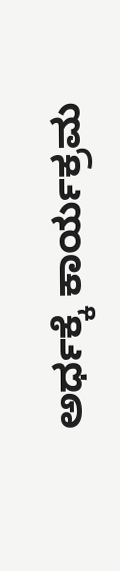ಅರ್ಧಕ್ಕೆ ಕಾರ್ಯಕ್ರಮ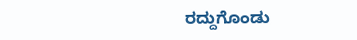ರದ್ದುಗೊಂಡು